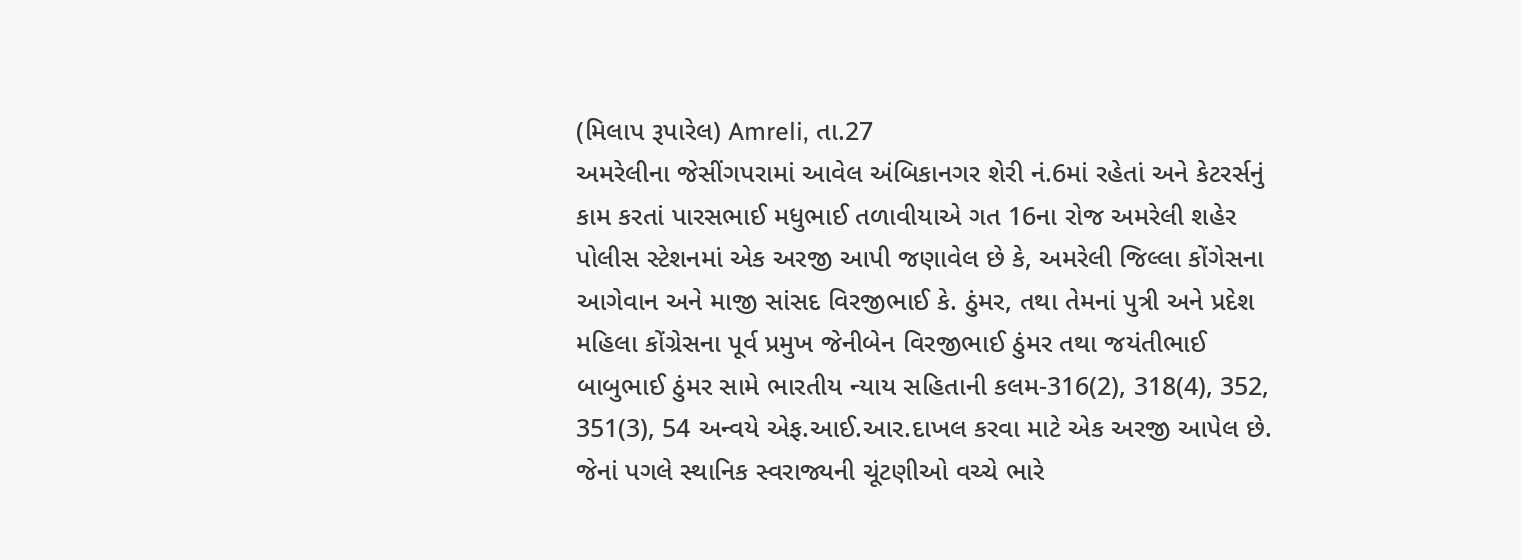(મિલાપ રૂપારેલ) Amreli, તા.27
અમરેલીના જેસીંગપરામાં આવેલ અંબિકાનગર શેરી નં.6માં રહેતાં અને કેટરર્સનું કામ કરતાં પારસભાઈ મધુભાઈ તળાવીયાએ ગત 16ના રોજ અમરેલી શહેર પોલીસ સ્ટેશનમાં એક અરજી આપી જણાવેલ છે કે, અમરેલી જિલ્લા કોંગેસના આગેવાન અને માજી સાંસદ વિરજીભાઈ કે. ઠુંમર, તથા તેમનાં પુત્રી અને પ્રદેશ મહિલા કોંગ્રેસના પૂર્વ પ્રમુખ જેનીબેન વિરજીભાઈ ઠુંમર તથા જયંતીભાઈ બાબુભાઈ ઠુંમર સામે ભારતીય ન્યાય સહિતાની કલમ-316(2), 318(4), 352, 351(3), 54 અન્વયે એફ.આઈ.આર.દાખલ કરવા માટે એક અરજી આપેલ છે.
જેનાં પગલે સ્થાનિક સ્વરાજ્યની ચૂંટણીઓ વચ્ચે ભારે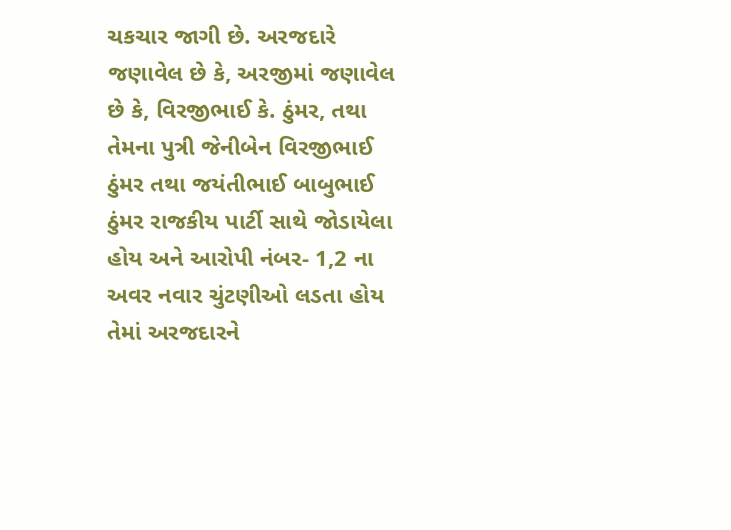ચકચાર જાગી છે. અરજદારે જણાવેલ છે કે, અરજીમાં જણાવેલ છે કે, વિરજીભાઈ કે. ઠુંમર, તથા તેમના પુત્રી જેનીબેન વિરજીભાઈ ઠુંમર તથા જયંતીભાઈ બાબુભાઈ ઠુંમર રાજકીય પાર્ટી સાથે જોડાયેલા હોય અને આરોપી નંબર- 1,2 ના અવર નવાર ચુંટણીઓ લડતા હોય તેમાં અરજદારને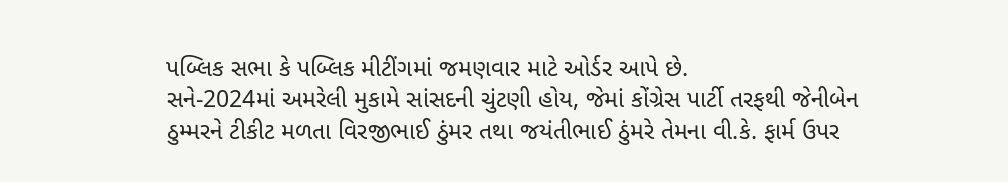પબ્લિક સભા કે પબ્લિક મીટીંગમાં જમણવાર માટે ઓર્ડર આપે છે.
સને-2024માં અમરેલી મુકામે સાંસદની ચુંટણી હોય, જેમાં કોંગ્રેસ પાર્ટી તરફથી જેનીબેન ઠુમ્મરને ટીકીટ મળતા વિરજીભાઈ ઠુંમર તથા જયંતીભાઈ ઠુંમરે તેમના વી.કે. ફાર્મ ઉપર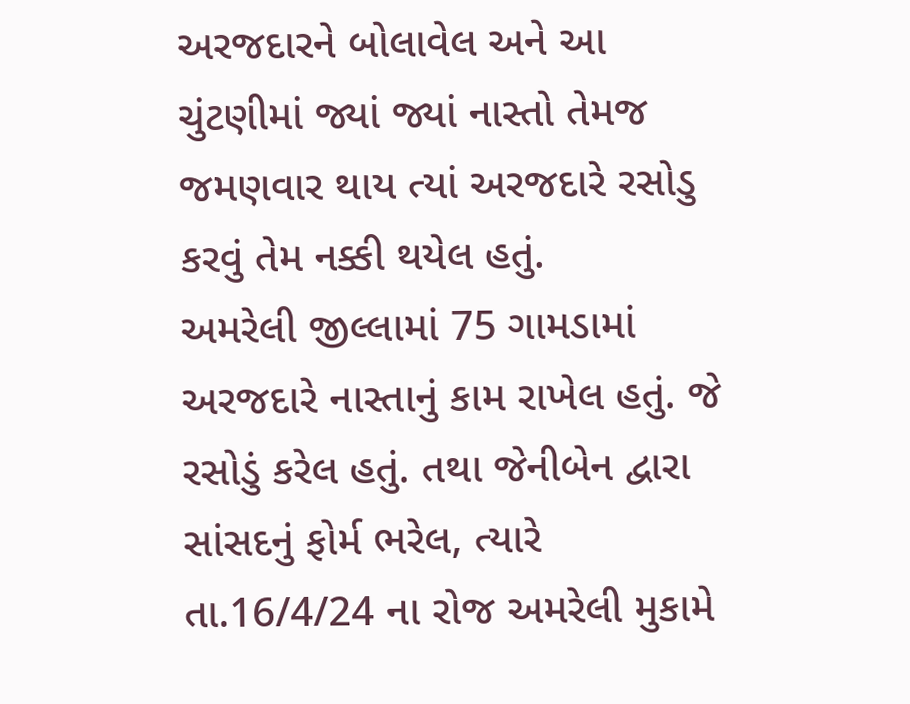અરજદારને બોલાવેલ અને આ ચુંટણીમાં જ્યાં જ્યાં નાસ્તો તેમજ જમણવાર થાય ત્યાં અરજદારે રસોડુ કરવું તેમ નક્કી થયેલ હતું.
અમરેલી જીલ્લામાં 75 ગામડામાં અરજદારે નાસ્તાનું કામ રાખેલ હતું. જે રસોડું કરેલ હતું. તથા જેનીબેન દ્વારા સાંસદનું ફોર્મ ભરેલ, ત્યારે તા.16/4/24 ના રોજ અમરેલી મુકામે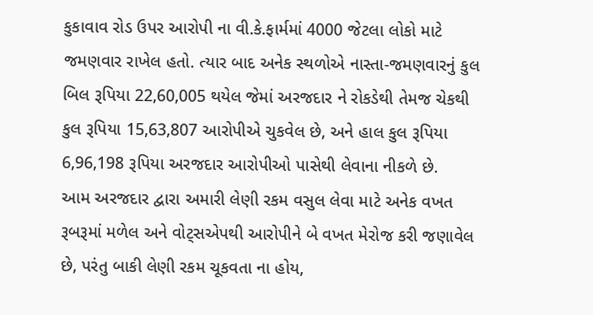કુકાવાવ રોડ ઉપર આરોપી ના વી.કે.ફાર્મમાં 4000 જેટલા લોકો માટે જમણવાર રાખેલ હતો. ત્યાર બાદ અનેક સ્થળોએ નાસ્તા-જમણવારનું કુલ બિલ રૂપિયા 22,60,005 થયેલ જેમાં અરજદાર ને રોકડેથી તેમજ ચેકથી કુલ રૂપિયા 15,63,807 આરોપીએ ચુકવેલ છે, અને હાલ કુલ રૂપિયા 6,96,198 રૂપિયા અરજદાર આરોપીઓ પાસેથી લેવાના નીકળે છે.
આમ અરજદાર દ્વારા અમારી લેણી રકમ વસુલ લેવા માટે અનેક વખત રૂબરૂમાં મળેલ અને વોટ્સએપથી આરોપીને બે વખત મેરોજ કરી જણાવેલ છે, પરંતુ બાકી લેણી રકમ ચૂકવતા ના હોય,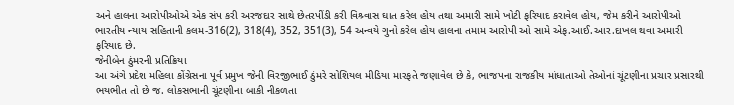અને હાલના આરોપીઓએ એક સંપ કરી અરજદાર સાથે છેતરપીંડી કરી વિશ્ર્વાસ ઘાત કરેલ હોય તથા અમારી સામે ખોટી ફરિયાદ કરાવેલ હોય, જેમ કરીને આરોપીઓ ભારતીય ન્યાય સહિતાની કલમ-316(2), 318(4), 352, 351(3), 54 અન્વયે ગુનો કરેલ હોય હાલના તમામ આરોપી ઓ સામે એફ.આઈ.આર.દાખલ થવા અમારી ફરિયાદ છે.
જેનીબેન ઠુંમરની પ્રતિક્રિયા
આ અંગે પ્રદેશ મહિલા કોંગ્રેસના પૂર્વ પ્રમુખ જેની વિરજીભાઈ ઠુંમરે સોશિયલ મીડિયા મારફતે જણાવેલ છે કે, ભાજપના રાજકીય માંધાતાઓ તેઓનાં ચૂંટણીના પ્રચાર પ્રસારથી ભયભીત તો છે જ. લોકસભાની ચૂંટણીના બાકી નીકળતા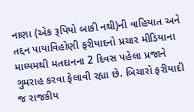નાણા (એક રૂપિયો બાકી નથી)ની વાહિયાત અને તદ્દન પાયાવિહોણી ફરીયાદનો પ્રચાર મીડિયાના માધ્યમથી મતદાનના 2 દિવસ પહેલા પ્રજાને ગુમરાહ કરવા ફેલાવી રહ્યા છે. બિચારો ફરીયાદી જ રાજકીય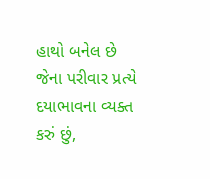હાથો બનેલ છે જેના પરીવાર પ્રત્યે દયાભાવના વ્યક્ત કરું છું,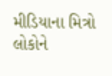મીડિયાના મિત્રો લોકોને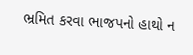ભ્રમિત કરવા ભાજપનો હાથો ન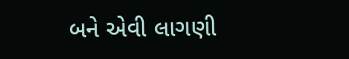બને એવી લાગણી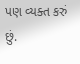પણ વ્યક્ત કરું છું.